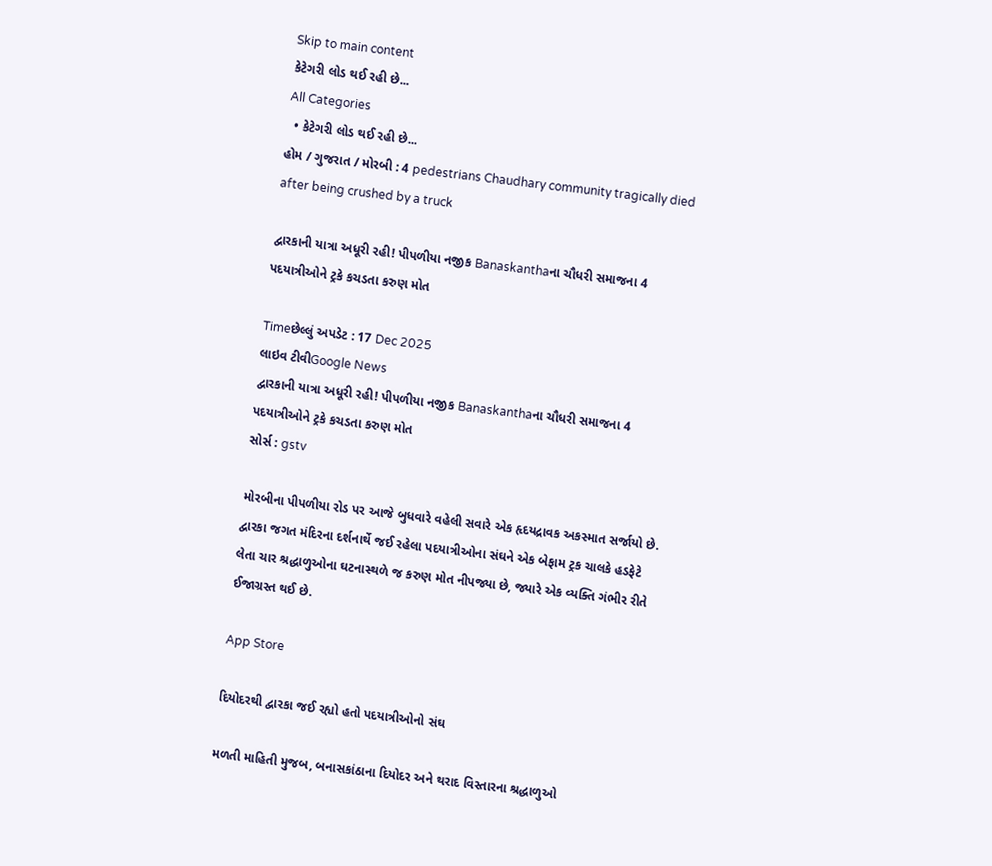Skip to main content
કેટેગરી લોડ થઈ રહી છે...
All Categories
  • કેટેગરી લોડ થઈ રહી છે...
હોમ / ગુજરાત / મોરબી : 4 pedestrians Chaudhary community tragically died after being crushed by a truck

દ્વારકાની યાત્રા અધૂરી રહી! પીપળીયા નજીક Banaskanthaના ચૌધરી સમાજના 4 પદયાત્રીઓને ટ્રકે કચડતા કરુણ મોત

Timeછેલ્લું અપડેટ : 17 Dec 2025
લાઇવ ટીવીGoogle News
દ્વારકાની યાત્રા અધૂરી રહી! પીપળીયા નજીક Banaskanthaના ચૌધરી સમાજના 4 પદયાત્રીઓને ટ્રકે કચડતા કરુણ મોત
સોર્સ : gstv

મોરબીના પીપળીયા રોડ પર આજે બુધવારે વહેલી સવારે એક હૃદયદ્રાવક અકસ્માત સર્જાયો છે. દ્વારકા જગત મંદિરના દર્શનાર્થે જઈ રહેલા પદયાત્રીઓના સંઘને એક બેફામ ટ્રક ચાલકે હડફેટે લેતા ચાર શ્રદ્ધાળુઓના ઘટનાસ્થળે જ કરુણ મોત નીપજ્યા છે, જ્યારે એક વ્યક્તિ ગંભીર રીતે ઈજાગ્રસ્ત થઈ છે.

App Store

દિયોદરથી દ્વારકા જઈ રહ્યો હતો પદયાત્રીઓનો સંઘ

મળતી માહિતી મુજબ, બનાસકાંઠાના દિયોદર અને થરાદ વિસ્તારના શ્રદ્ધાળુઓ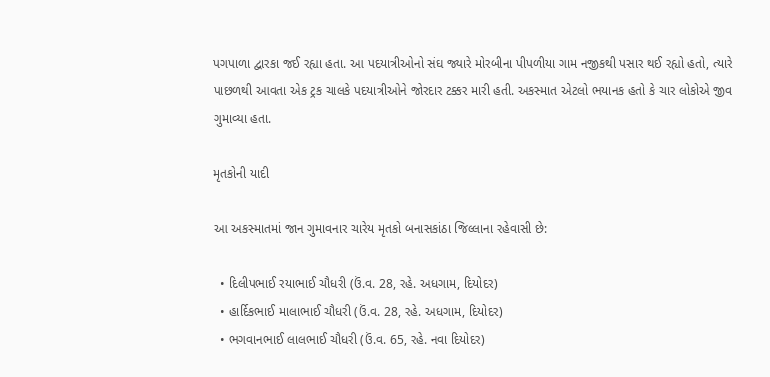પગપાળા દ્વારકા જઈ રહ્યા હતા. આ પદયાત્રીઓનો સંઘ જ્યારે મોરબીના પીપળીયા ગામ નજીકથી પસાર થઈ રહ્યો હતો, ત્યારે પાછળથી આવતા એક ટ્રક ચાલકે પદયાત્રીઓને જોરદાર ટક્કર મારી હતી. અકસ્માત એટલો ભયાનક હતો કે ચાર લોકોએ જીવ ગુમાવ્યા હતા.

મૃતકોની યાદી

આ અકસ્માતમાં જાન ગુમાવનાર ચારેય મૃતકો બનાસકાંઠા જિલ્લાના રહેવાસી છે:

  • દિલીપભાઈ રયાભાઈ ચૌધરી (ઉં.વ. 28, રહે. અધગામ, દિયોદર)
  • હાર્દિકભાઈ માલાભાઈ ચૌધરી (ઉં.વ. 28, રહે. અધગામ, દિયોદર)
  • ભગવાનભાઈ લાલભાઈ ચૌધરી (ઉં.વ. 65, રહે. નવા દિયોદર)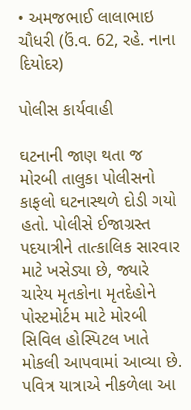• અમજભાઈ લાલાભાઇ ચૌધરી (ઉં.વ. 62, રહે. નાના દિયોદર)

પોલીસ કાર્યવાહી

ઘટનાની જાણ થતા જ મોરબી તાલુકા પોલીસનો કાફલો ઘટનાસ્થળે દોડી ગયો હતો. પોલીસે ઈજાગ્રસ્ત પદયાત્રીને તાત્કાલિક સારવાર માટે ખસેડ્યા છે, જ્યારે ચારેય મૃતકોના મૃતદેહોને પોસ્ટમોર્ટમ માટે મોરબી સિવિલ હોસ્પિટલ ખાતે મોકલી આપવામાં આવ્યા છે. પવિત્ર યાત્રાએ નીકળેલા આ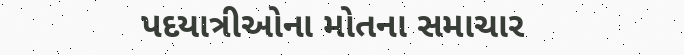પદયાત્રીઓના મોતના સમાચાર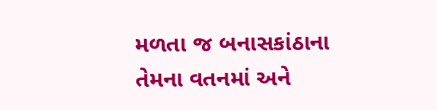મળતા જ બનાસકાંઠાના તેમના વતનમાં અને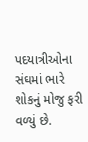પદયાત્રીઓના સંઘમાં ભારે શોકનું મોજુ ફરી વળ્યું છે.